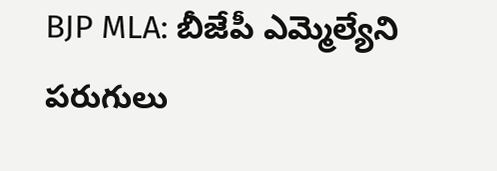BJP MLA: బీజేపీ ఎమ్మెల్యేని పరుగులు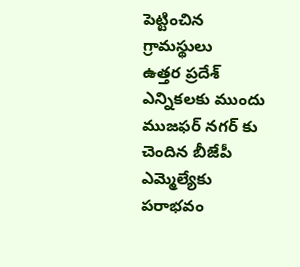పెట్టించిన గ్రామస్థులు
ఉత్తర ప్రదేశ్ ఎన్నికలకు ముందు ముజఫర్ నగర్ కు చెందిన బీజేపీ ఎమ్మెల్యేకు పరాభవం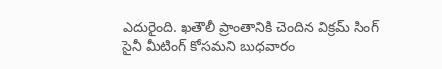ఎదురైంది. ఖతౌలీ ప్రాంతానికి చెందిన విక్రమ్ సింగ్ సైనీ మీటింగ్ కోసమని బుధవారం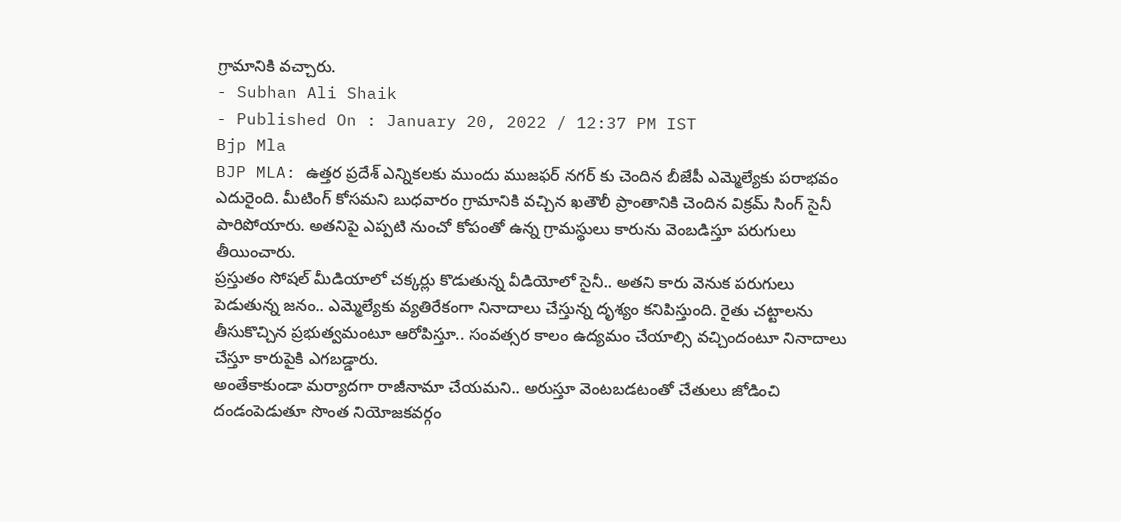గ్రామానికి వచ్చారు.
- Subhan Ali Shaik
- Published On : January 20, 2022 / 12:37 PM IST
Bjp Mla
BJP MLA: ఉత్తర ప్రదేశ్ ఎన్నికలకు ముందు ముజఫర్ నగర్ కు చెందిన బీజేపీ ఎమ్మెల్యేకు పరాభవం ఎదురైంది. మీటింగ్ కోసమని బుధవారం గ్రామానికి వచ్చిన ఖతౌలీ ప్రాంతానికి చెందిన విక్రమ్ సింగ్ సైనీ పారిపోయారు. అతనిపై ఎప్పటి నుంచో కోపంతో ఉన్న గ్రామస్థులు కారును వెంబడిస్తూ పరుగులు తీయించారు.
ప్రస్తుతం సోషల్ మీడియాలో చక్కర్లు కొడుతున్న వీడియోలో సైనీ.. అతని కారు వెనుక పరుగులు పెడుతున్న జనం.. ఎమ్మెల్యేకు వ్యతిరేకంగా నినాదాలు చేస్తున్న దృశ్యం కనిపిస్తుంది. రైతు చట్టాలను తీసుకొచ్చిన ప్రభుత్వమంటూ ఆరోపిస్తూ.. సంవత్సర కాలం ఉద్యమం చేయాల్సి వచ్చిందంటూ నినాదాలు చేస్తూ కారుపైకి ఎగబడ్డారు.
అంతేకాకుండా మర్యాదగా రాజీనామా చేయమని.. అరుస్తూ వెంటబడటంతో చేతులు జోడించి దండంపెడుతూ సొంత నియోజకవర్గం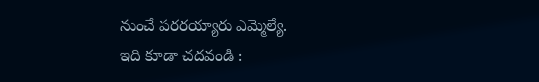నుంచే పరరయ్యారు ఎమ్మెల్యే.
ఇది కూడా చదవండి :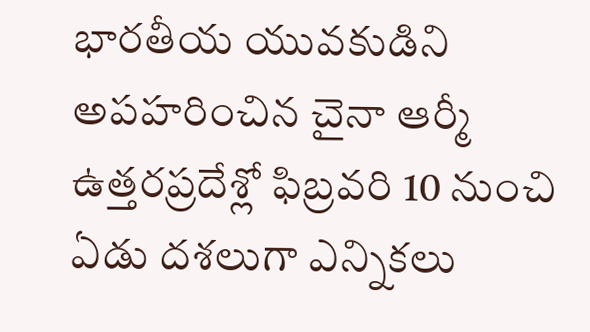భారతీయ యువకుడిని అపహరించిన చైనా ఆర్మీ
ఉత్తరప్రదేశ్లో ఫిబ్రవరి 10 నుంచి ఏడు దశలుగా ఎన్నికలు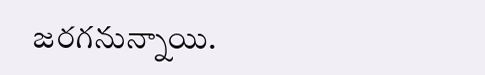జరగనున్నాయి.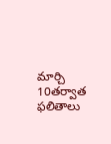మార్చి 10తర్వాత ఫలితాలు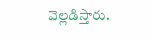వెల్లడిస్తారు.